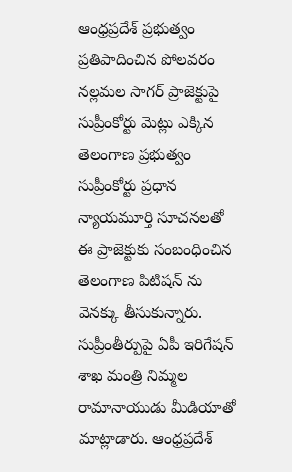ఆంధ్రప్రదేశ్ ప్రభుత్వం ప్రతిపాదించిన పోలవరం నల్లమల సాగర్ ప్రాజెక్టుపై సుప్రీంకోర్టు మెట్లు ఎక్కిన తెలంగాణ ప్రభుత్వం సుప్రీంకోర్టు ప్రధాన న్యాయమూర్తి సూచనలతో ఈ ప్రాజెక్టుకు సంబంధించిన తెలంగాణ పిటిషన్ ను వెనక్కు తీసుకున్నారు. సుప్రీంతీర్పుపై ఏపీ ఇరిగేషన్ శాఖ మంత్రి నిమ్మల రామానాయుడు మీడియాతో మాట్లాడారు. ఆంధ్రప్రదేశ్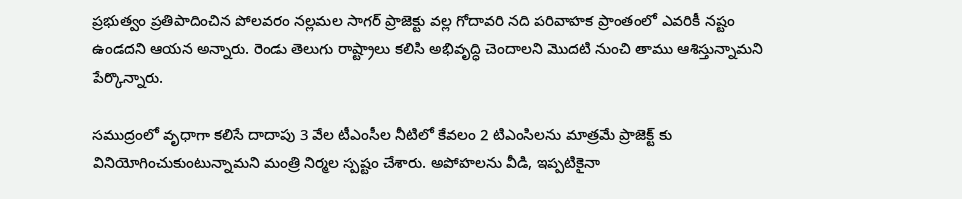ప్రభుత్వం ప్రతిపాదించిన పోలవరం నల్లమల సాగర్ ప్రాజెక్టు వల్ల గోదావరి నది పరివాహక ప్రాంతంలో ఎవరికీ నష్టం ఉండదని ఆయన అన్నారు. రెండు తెలుగు రాష్ట్రాలు కలిసి అభివృద్ధి చెందాలని మొదటి నుంచి తాము ఆశిస్తున్నామని పేర్కొన్నారు.

సముద్రంలో వృధాగా కలిసే దాదాపు 3 వేల టీఎంసీల నీటిలో కేవలం 2 టిఎంసిలను మాత్రమే ప్రాజెక్ట్ కు వినియోగించుకుంటున్నామని మంత్రి నిర్మల స్పష్టం చేశారు. అపోహలను వీడి, ఇప్పటికైనా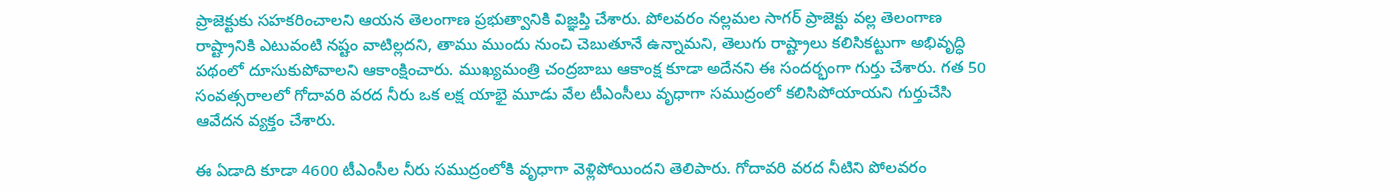ప్రాజెక్టుకు సహకరించాలని ఆయన తెలంగాణ ప్రభుత్వానికి విజ్ఞప్తి చేశారు. పోలవరం నల్లమల సాగర్ ప్రాజెక్టు వల్ల తెలంగాణ రాష్ట్రానికి ఎటువంటి నష్టం వాటిల్లదని, తాము ముందు నుంచి చెబుతూనే ఉన్నామని, తెలుగు రాష్ట్రాలు కలిసికట్టుగా అభివృద్ధి పథంలో దూసుకుపోవాలని ఆకాంక్షించారు. ముఖ్యమంత్రి చంద్రబాబు ఆకాంక్ష కూడా అదేనని ఈ సందర్భంగా గుర్తు చేశారు. గత 50 సంవత్సరాలలో గోదావరి వరద నీరు ఒక లక్ష యాభై మూడు వేల టీఎంసీలు వృధాగా సముద్రంలో కలిసిపోయాయని గుర్తుచేసి ఆవేదన వ్యక్తం చేశారు.

ఈ ఏడాది కూడా 4600 టీఎంసీల నీరు సముద్రంలోకి వృధాగా వెళ్లిపోయిందని తెలిపారు. గోదావరి వరద నీటిని పోలవరం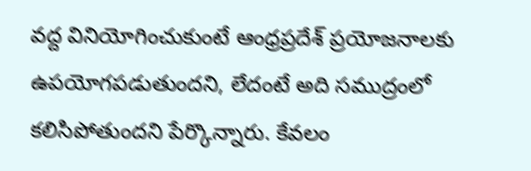వద్ద వినియోగించుకుంటే ఆంధ్రప్రదేశ్ ప్రయోజనాలకు ఉపయోగపడుతుందని, లేదంటే అది సముద్రంలో కలిసిపోతుందని పేర్కొన్నారు. కేవలం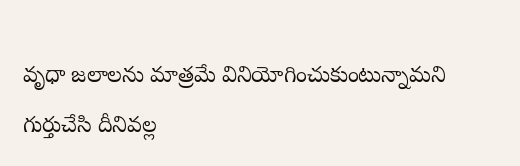వృధా జలాలను మాత్రమే వినియోగించుకుంటున్నామని గుర్తుచేసి దీనివల్ల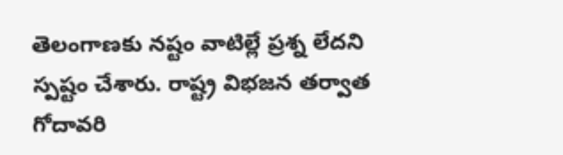తెలంగాణకు నష్టం వాటిల్లే ప్రశ్న లేదని స్పష్టం చేశారు. రాష్ట్ర విభజన తర్వాత గోదావరి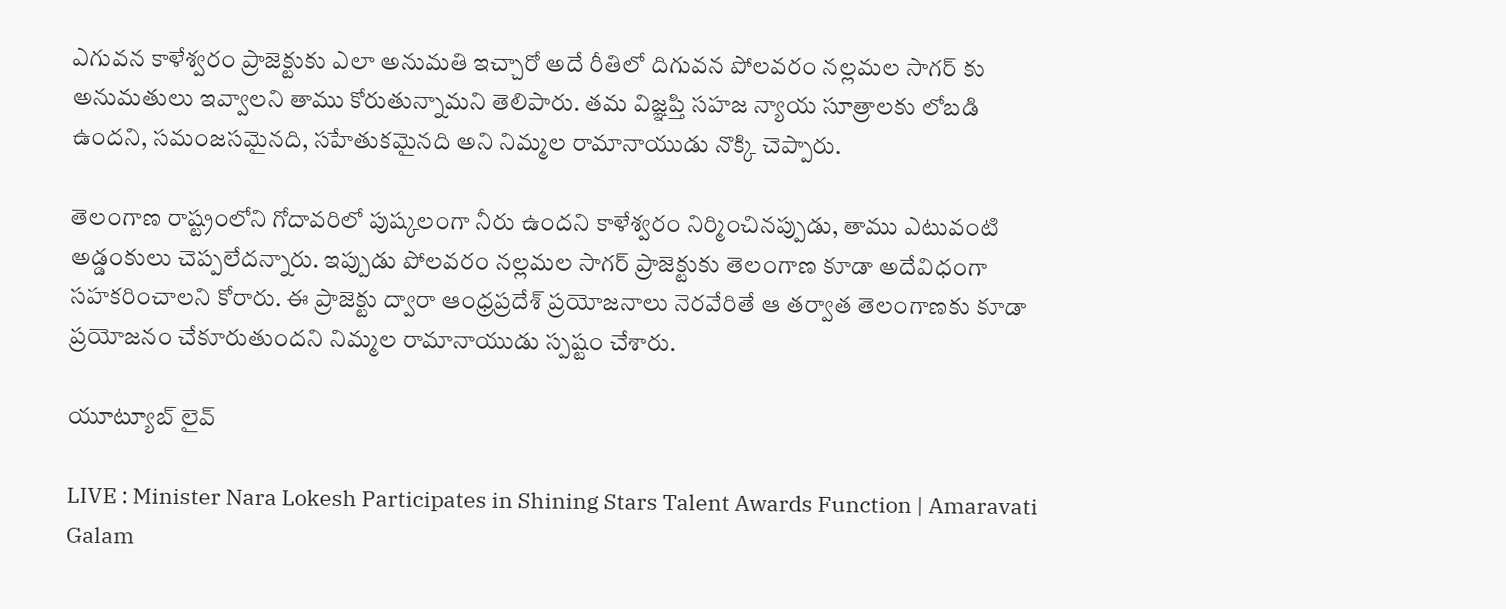ఎగువన కాళేశ్వరం ప్రాజెక్టుకు ఎలా అనుమతి ఇచ్చారో అదే రీతిలో దిగువన పోలవరం నల్లమల సాగర్ కు అనుమతులు ఇవ్వాలని తాము కోరుతున్నామని తెలిపారు. తమ విజ్ఞప్తి సహజ న్యాయ సూత్రాలకు లోబడి ఉందని, సమంజసమైనది, సహేతుకమైనది అని నిమ్మల రామానాయుడు నొక్కి చెప్పారు.

తెలంగాణ రాష్ట్రంలోని గోదావరిలో పుష్కలంగా నీరు ఉందని కాళేశ్వరం నిర్మించినప్పుడు, తాము ఎటువంటి అడ్డంకులు చెప్పలేదన్నారు. ఇప్పుడు పోలవరం నల్లమల సాగర్ ప్రాజెక్టుకు తెలంగాణ కూడా అదేవిధంగా సహకరించాలని కోరారు. ఈ ప్రాజెక్టు ద్వారా ఆంధ్రప్రదేశ్ ప్రయోజనాలు నెరవేరితే ఆ తర్వాత తెలంగాణకు కూడా ప్రయోజనం చేకూరుతుందని నిమ్మల రామానాయుడు స్పష్టం చేశారు.

యూట్యూబ్ లైవ్

LIVE : Minister Nara Lokesh Participates in Shining Stars Talent Awards Function | Amaravati Galam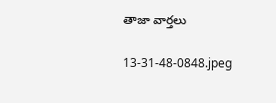తాజా వార్తలు

13-31-48-0848.jpeg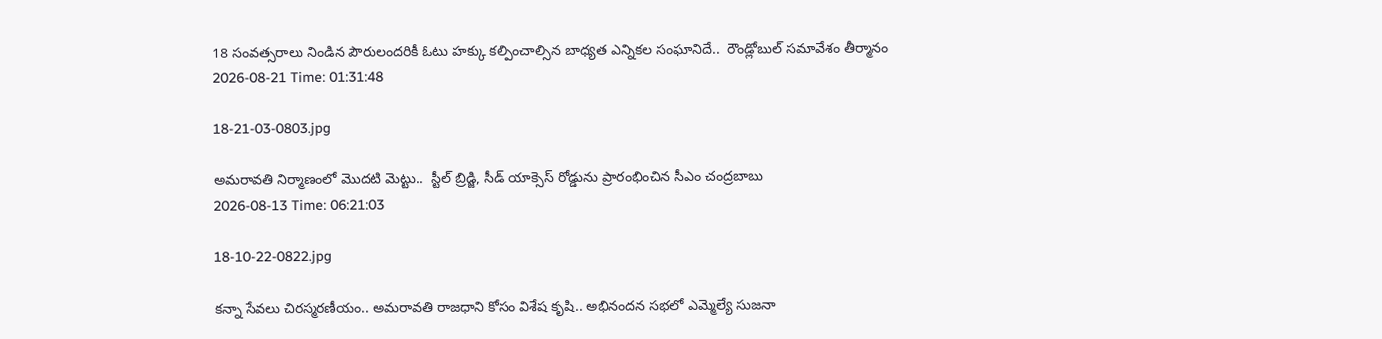18 సంవత్సరాలు నిండిన పౌరులందరికీ ఓటు హక్కు కల్పించాల్సిన బాధ్యత ఎన్నికల సంఘానిదే..  రౌండ్లోబుల్ సమావేశం తీర్మానం
2026-08-21 Time: 01:31:48

18-21-03-0803.jpg

అమరావతి నిర్మాణంలో మొదటి మెట్టు..  స్టీల్ బ్రిడ్జి, సీడ్ యాక్సెస్ రోడ్డును ప్రారంభించిన సీఎం చంద్రబాబు
2026-08-13 Time: 06:21:03

18-10-22-0822.jpg

కన్నా సేవలు చిరస్మరణీయం.. అమరావతి రాజధాని కోసం విశేష కృషి.. అభినందన సభలో ఎమ్మెల్యే సుజనా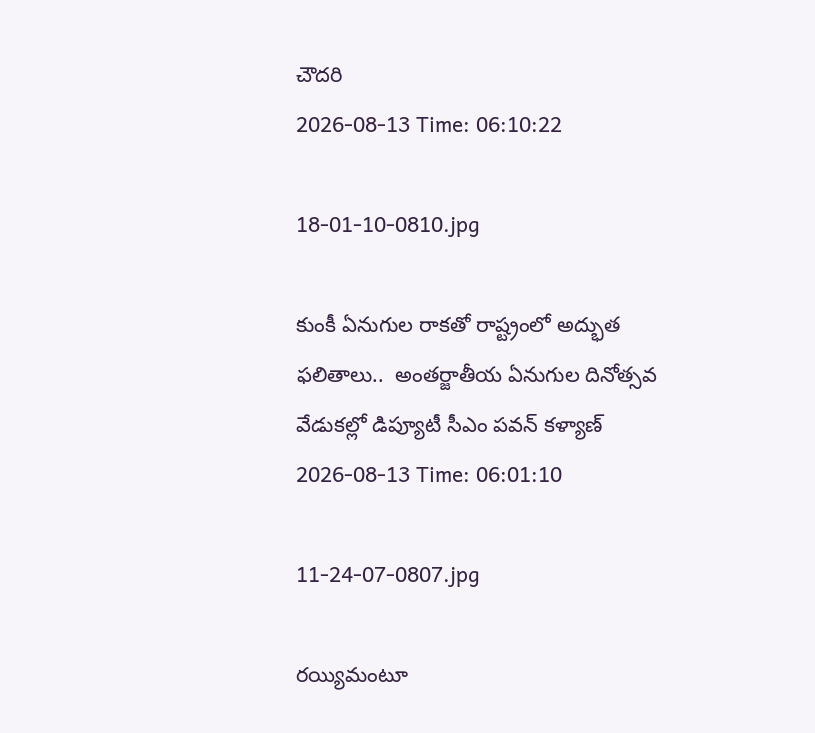చౌదరి
2026-08-13 Time: 06:10:22

18-01-10-0810.jpg

కుంకీ ఏనుగుల రాకతో రాష్ట్రంలో అద్భుత ఫలితాలు..  అంతర్జాతీయ ఏనుగుల దినోత్సవ వేడుకల్లో డిప్యూటీ సీఎం పవన్ కళ్యాణ్
2026-08-13 Time: 06:01:10

11-24-07-0807.jpg

రయ్యిమంటూ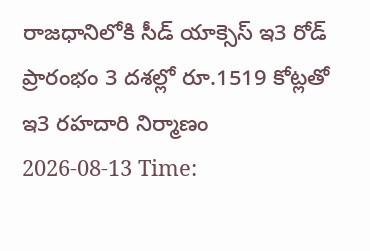రాజధానిలోకి సీడ్‌ యాక్సెస్‌ ఇ3 రోడ్‌ ప్రారంభం 3 దశల్లో రూ.1519 కోట్లతో ఇ3 రహదారి నిర్మాణం
2026-08-13 Time: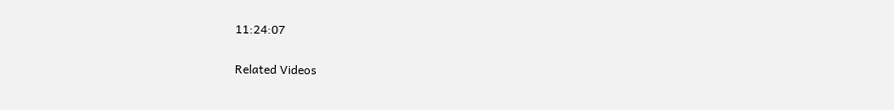11:24:07

Related Videos